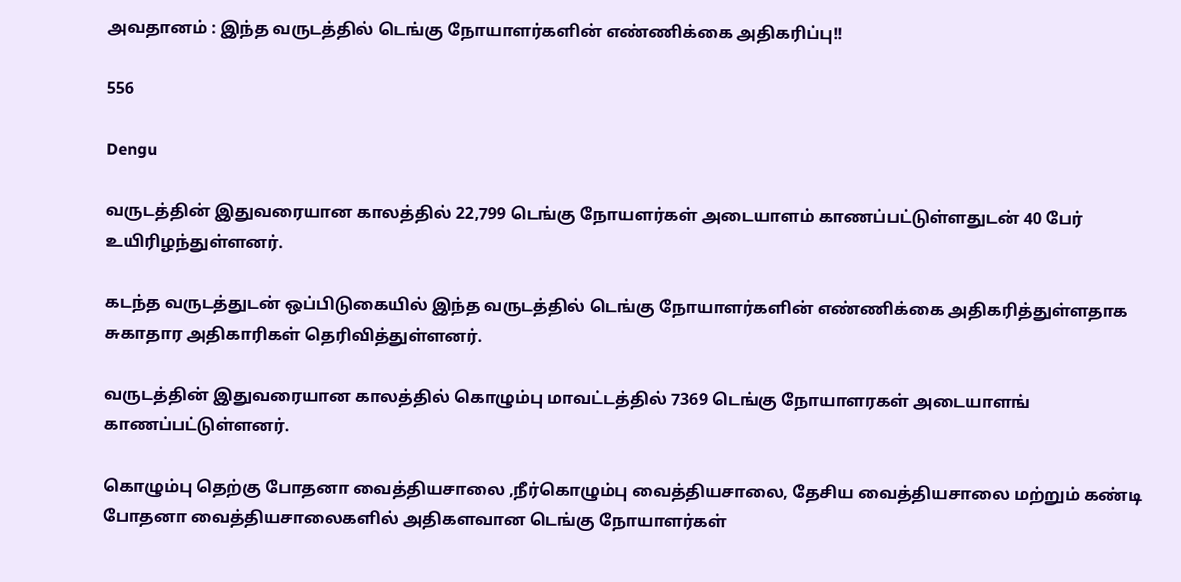அவதானம் : இந்த வருடத்தில் டெங்கு நோயாளர்களின் எண்ணிக்கை அதிகரிப்பு!!

556

Dengu

வருடத்தின் இதுவரையான காலத்தில் 22,799 டெங்கு நோயளர்கள் அடையாளம் காணப்பட்டுள்ளதுடன் 40 பேர் உயிரிழந்துள்ளனர்.

கடந்த வருடத்துடன் ஒப்பிடுகையில் இந்த வருடத்தில் டெங்கு நோயாளர்களின் எண்ணிக்கை அதிகரித்துள்ளதாக சுகாதார அதிகாரிகள் தெரிவித்துள்ளனர்.

வருடத்தின் இதுவரையான காலத்தில் கொழும்பு மாவட்டத்தில் 7369 டெங்கு நோயாளரகள் அடையாளங் காணப்பட்டுள்ளனர்.

கொழும்பு தெற்கு போதனா வைத்தியசாலை ,நீர்கொழும்பு வைத்தியசாலை, தேசிய வைத்தியசாலை மற்றும் கண்டி போதனா வைத்தியசாலைகளில் அதிகளவான டெங்கு நோயாளர்கள்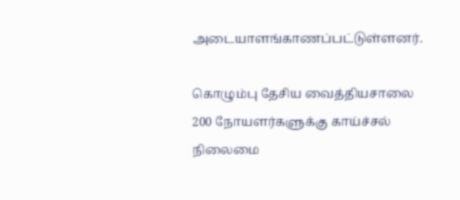அடையாளங்காணப்பட்டுள்ளனர்.

கொழும்பு தேசிய வைத்தியசாலை 200 நோயளர்களுக்கு காய்ச்சல் நிலைமை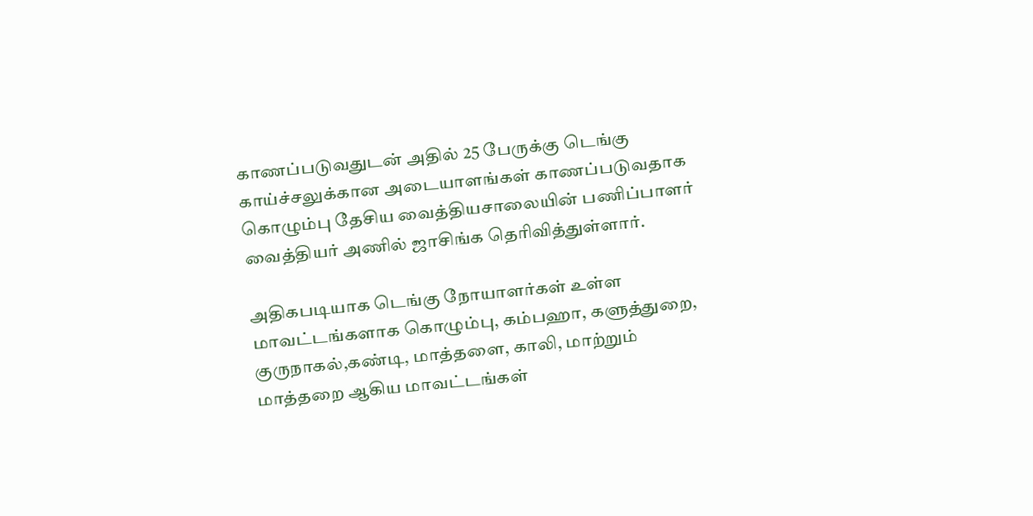காணப்படுவதுடன் அதில் 25 பேருக்கு டெங்கு காய்ச்சலுக்கான அடையாளங்கள் காணப்படுவதாக கொழும்பு தேசிய வைத்தியசாலையின் பணிப்பாளர் வைத்தியர் அணில் ஜாசிங்க தெரிவித்துள்ளார்.

அதிகபடியாக டெங்கு நோயாளர்கள் உள்ள மாவட்டங்களாக கொழும்பு, கம்பஹா, களுத்துறை, குருநாகல்,கண்டி, மாத்தளை, காலி, மாற்றும் மாத்தறை ஆகிய மாவட்டங்கள்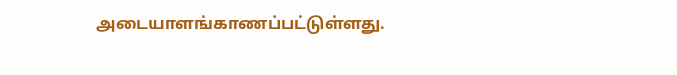அடையாளங்காணப்பட்டுள்ளது.